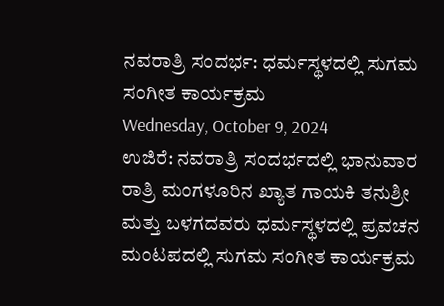ನವರಾತ್ರಿ ಸಂದರ್ಭ: ಧರ್ಮಸ್ಥಳದಲ್ಲಿ ಸುಗಮ ಸಂಗೀತ ಕಾರ್ಯಕ್ರಮ
Wednesday, October 9, 2024
ಉಜಿರೆ: ನವರಾತ್ರಿ ಸಂದರ್ಭದಲ್ಲಿ ಭಾನುವಾರ ರಾತ್ರಿ ಮಂಗಳೂರಿನ ಖ್ಯಾತ ಗಾಯಕಿ ತನುಶ್ರೀ ಮತ್ತು ಬಳಗದವರು ಧರ್ಮಸ್ಥಳದಲ್ಲಿ ಪ್ರವಚನ ಮಂಟಪದಲ್ಲಿ ಸುಗಮ ಸಂಗೀತ ಕಾರ್ಯಕ್ರಮ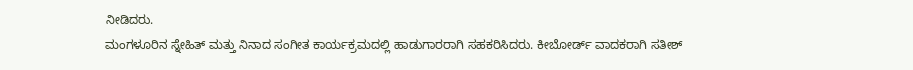ನೀಡಿದರು.
ಮಂಗಳೂರಿನ ಸ್ನೇಹಿತ್ ಮತ್ತು ನಿನಾದ ಸಂಗೀತ ಕಾರ್ಯಕ್ರಮದಲ್ಲಿ ಹಾಡುಗಾರರಾಗಿ ಸಹಕರಿಸಿದರು. ಕೀಬೋರ್ಡ್ ವಾದಕರಾಗಿ ಸತೀಶ್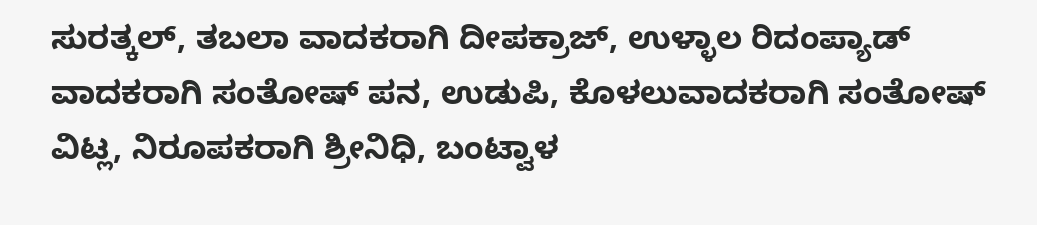ಸುರತ್ಕಲ್, ತಬಲಾ ವಾದಕರಾಗಿ ದೀಪಕ್ರಾಜ್, ಉಳ್ಳಾಲ ರಿದಂಪ್ಯಾಡ್ ವಾದಕರಾಗಿ ಸಂತೋಷ್ ಪನ, ಉಡುಪಿ, ಕೊಳಲುವಾದಕರಾಗಿ ಸಂತೋಷ್ ವಿಟ್ಲ, ನಿರೂಪಕರಾಗಿ ಶ್ರೀನಿಧಿ, ಬಂಟ್ವಾಳ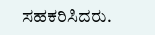ಸಹಕರಿಸಿದರು.